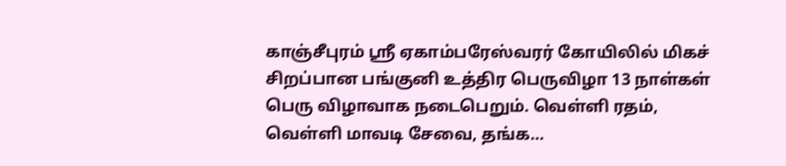காஞ்சீபுரம் ஸ்ரீ ஏகாம்பரேஸ்வரர் கோயிலில் மிகச் சிறப்பான பங்குனி உத்திர பெருவிழா 13 நாள்கள் பெரு விழாவாக நடைபெறும். வெள்ளி ரதம், வெள்ளி மாவடி சேவை, தங்க…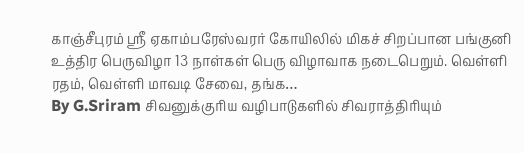காஞ்சீபுரம் ஸ்ரீ ஏகாம்பரேஸ்வரர் கோயிலில் மிகச் சிறப்பான பங்குனி உத்திர பெருவிழா 13 நாள்கள் பெரு விழாவாக நடைபெறும். வெள்ளி ரதம், வெள்ளி மாவடி சேவை, தங்க…
By G.Sriram சிவனுக்குரிய வழிபாடுகளில் சிவராத்திரியும்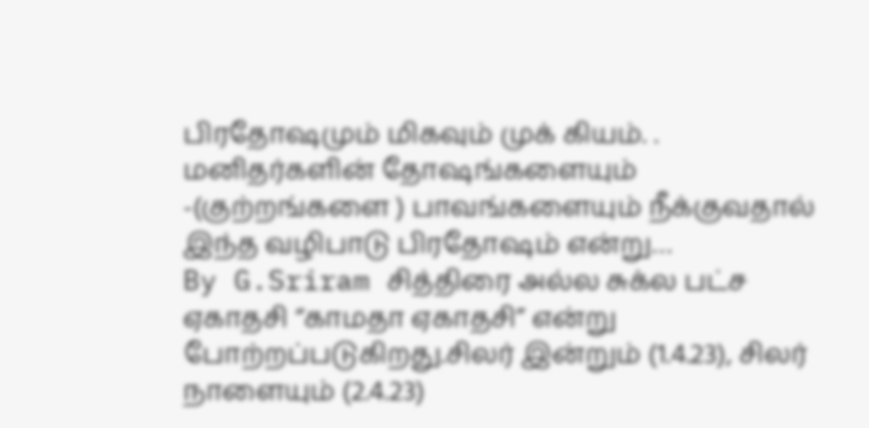பிரதோஷமும் மிகவும் முக் கியம். . மனிதர்களின் தோஷங்களையும் -(குற்றங்களை ) பாவங்களையும் நீக்குவதால் இந்த வழிபாடு பிரதோஷம் என்று…
By G.Sriram சித்திரை அல்ல சுக்ல பட்ச ஏகாதசி “காமதா ஏகாதசி” என்று போற்றப்படுகிறது.சிலர் இன்றும் (1.4.23), சிலர் நாளையும் (2.4.23)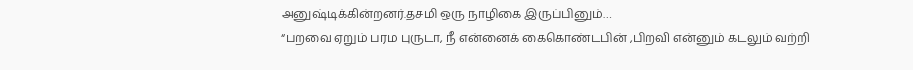அனுஷ்டிக்கின்றனர்.தசமி ஒரு நாழிகை இருப்பினும்…
“பறவை ஏறும் பரம புருடா, நீ என்னைக் கைகொண்டபின் ,பிறவி என்னும் கடலும் வற்றி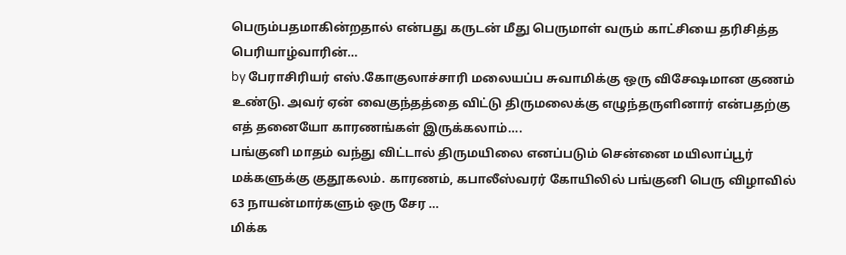பெரும்பதமாகின்றதால் என்பது கருடன் மீது பெருமாள் வரும் காட்சியை தரிசித்த பெரியாழ்வாரின்…
by பேராசிரியர் எஸ்.கோகுலாச்சாரி மலையப்ப சுவாமிக்கு ஒரு விசேஷமான குணம் உண்டு. அவர் ஏன் வைகுந்தத்தை விட்டு திருமலைக்கு எழுந்தருளினார் என்பதற்கு எத் தனையோ காரணங்கள் இருக்கலாம்….
பங்குனி மாதம் வந்து விட்டால் திருமயிலை எனப்படும் சென்னை மயிலாப்பூர் மக்களுக்கு குதூகலம். காரணம், கபாலீஸ்வரர் கோயிலில் பங்குனி பெரு விழாவில் 63 நாயன்மார்களும் ஒரு சேர …
மிக்க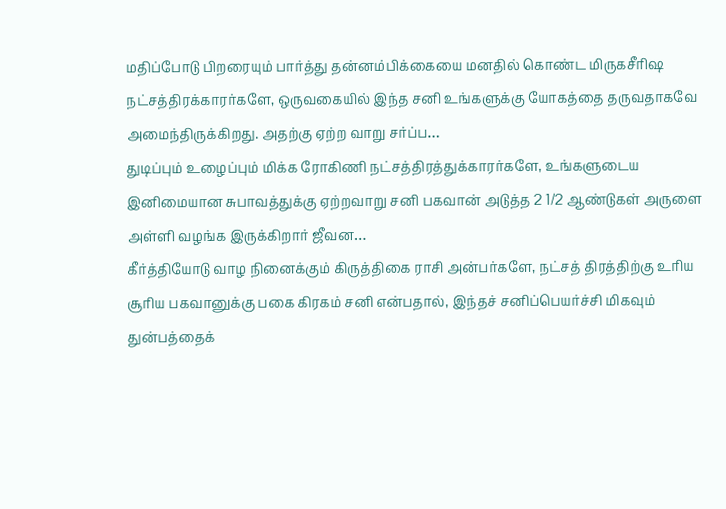மதிப்போடு பிறரையும் பார்த்து தன்னம்பிக்கையை மனதில் கொண்ட மிருகசீரிஷ நட்சத்திரக்காரர்களே, ஒருவகையில் இந்த சனி உங்களுக்கு யோகத்தை தருவதாகவே அமைந்திருக்கிறது. அதற்கு ஏற்ற வாறு சர்ப்ப…
துடிப்பும் உழைப்பும் மிக்க ரோகிணி நட்சத்திரத்துக்காரர்களே, உங்களுடைய இனிமையான சுபாவத்துக்கு ஏற்றவாறு சனி பகவான் அடுத்த 2 1/2 ஆண்டுகள் அருளை அள்ளி வழங்க இருக்கிறார் ஜீவன…
கீர்த்தியோடு வாழ நினைக்கும் கிருத்திகை ராசி அன்பர்களே, நட்சத் திரத்திற்கு உரிய சூரிய பகவானுக்கு பகை கிரகம் சனி என்பதால், இந்தச் சனிப்பெயர்ச்சி மிகவும் துன்பத்தைக்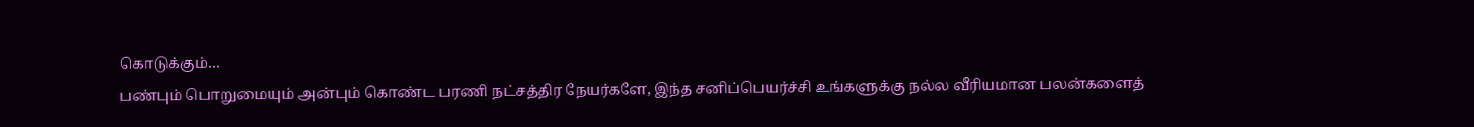கொடுக்கும்…
பண்பும் பொறுமையும் அன்பும் கொண்ட பரணி நட்சத்திர நேயர்களே, இந்த சனிப்பெயர்ச்சி உங்களுக்கு நல்ல வீரியமான பலன்களைத்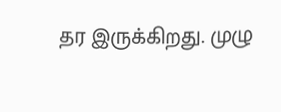தர இருக்கிறது. முழு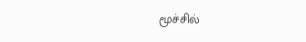மூச்சில்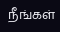நீங்கள்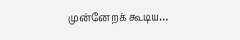முன்னேறக் கூடிய…